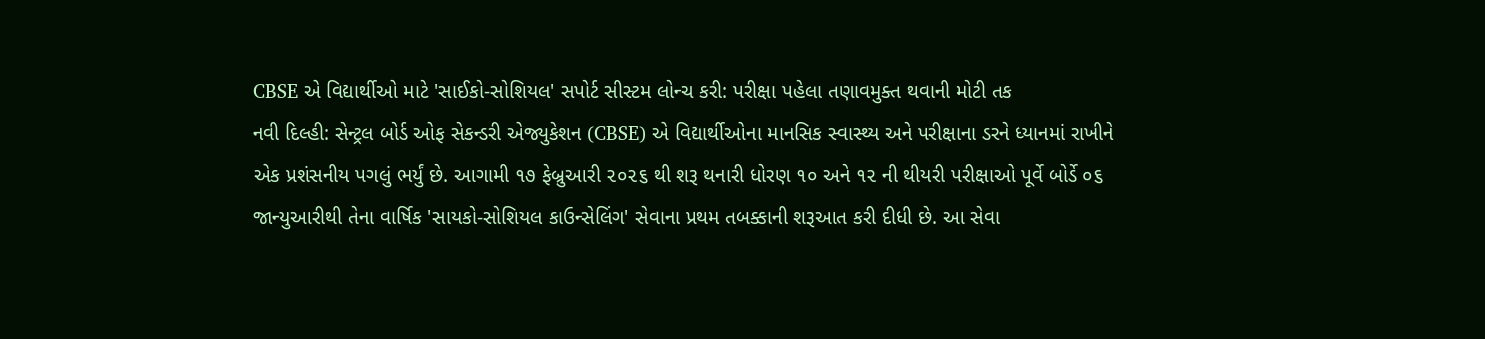CBSE એ વિદ્યાર્થીઓ માટે 'સાઈકો-સોશિયલ' સપોર્ટ સીસ્ટમ લોન્ચ કરી: પરીક્ષા પહેલા તણાવમુક્ત થવાની મોટી તક
નવી દિલ્હી: સેન્ટ્રલ બોર્ડ ઓફ સેકન્ડરી એજ્યુકેશન (CBSE) એ વિદ્યાર્થીઓના માનસિક સ્વાસ્થ્ય અને પરીક્ષાના ડરને ધ્યાનમાં રાખીને એક પ્રશંસનીય પગલું ભર્યું છે. આગામી ૧૭ ફેબ્રુઆરી ૨૦૨૬ થી શરૂ થનારી ધોરણ ૧૦ અને ૧૨ ની થીયરી પરીક્ષાઓ પૂર્વે બોર્ડે ૦૬ જાન્યુઆરીથી તેના વાર્ષિક 'સાયકો-સોશિયલ કાઉન્સેલિંગ' સેવાના પ્રથમ તબક્કાની શરૂઆત કરી દીધી છે. આ સેવા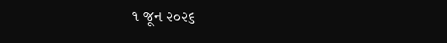૧ જૂન ૨૦૨૬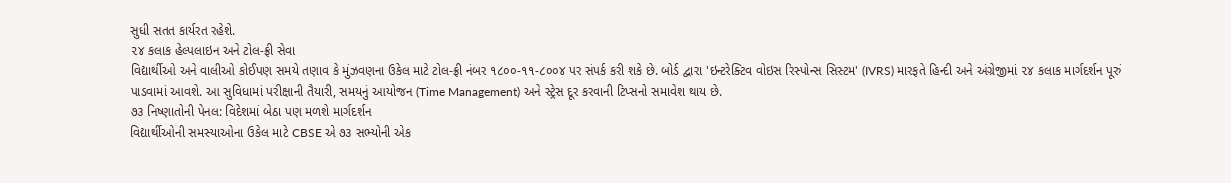સુધી સતત કાર્યરત રહેશે.
૨૪ કલાક હેલ્પલાઇન અને ટોલ-ફ્રી સેવા
વિદ્યાર્થીઓ અને વાલીઓ કોઈપણ સમયે તણાવ કે મુંઝવણના ઉકેલ માટે ટોલ-ફ્રી નંબર ૧૮૦૦-૧૧-૮૦૦૪ પર સંપર્ક કરી શકે છે. બોર્ડ દ્વારા 'ઇન્ટરેક્ટિવ વોઇસ રિસ્પોન્સ સિસ્ટમ' (IVRS) મારફતે હિન્દી અને અંગ્રેજીમાં ૨૪ કલાક માર્ગદર્શન પૂરું પાડવામાં આવશે. આ સુવિધામાં પરીક્ષાની તૈયારી, સમયનું આયોજન (Time Management) અને સ્ટ્રેસ દૂર કરવાની ટિપ્સનો સમાવેશ થાય છે.
૭૩ નિષ્ણાતોની પેનલ: વિદેશમાં બેઠા પણ મળશે માર્ગદર્શન
વિદ્યાર્થીઓની સમસ્યાઓના ઉકેલ માટે CBSE એ ૭૩ સભ્યોની એક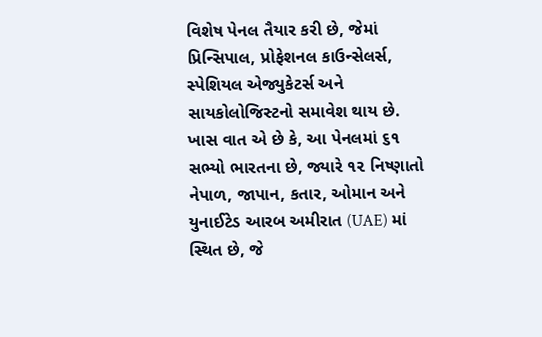વિશેષ પેનલ તૈયાર કરી છે, જેમાં પ્રિન્સિપાલ, પ્રોફેશનલ કાઉન્સેલર્સ, સ્પેશિયલ એજ્યુકેટર્સ અને સાયકોલોજિસ્ટનો સમાવેશ થાય છે. ખાસ વાત એ છે કે, આ પેનલમાં ૬૧ સભ્યો ભારતના છે, જ્યારે ૧૨ નિષ્ણાતો નેપાળ, જાપાન, કતાર, ઓમાન અને યુનાઈટેડ આરબ અમીરાત (UAE) માં સ્થિત છે, જે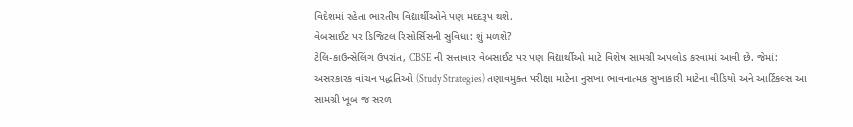વિદેશમાં રહેતા ભારતીય વિદ્યાર્થીઓને પણ મદદરૂપ થશે.
વેબસાઈટ પર ડિજિટલ રિસોર્સિસની સુવિધા: શું મળશે?
ટેલિ-કાઉન્સેલિંગ ઉપરાંત, CBSE ની સત્તાવાર વેબસાઈટ પર પણ વિદ્યાર્થીઓ માટે વિશેષ સામગ્રી અપલોડ કરવામાં આવી છે. જેમાં: અસરકારક વાંચન પદ્ધતિઓ (Study Strategies) તણાવમુક્ત પરીક્ષા માટેના નુસખા ભાવનાત્મક સુખાકારી માટેના વીડિયો અને આર્ટિકલ્સ આ સામગ્રી ખૂબ જ સરળ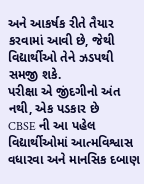અને આકર્ષક રીતે તૈયાર કરવામાં આવી છે, જેથી વિદ્યાર્થીઓ તેને ઝડપથી સમજી શકે.
પરીક્ષા એ જીંદગીનો અંત નથી, એક પડકાર છે
CBSE ની આ પહેલ વિદ્યાર્થીઓમાં આત્મવિશ્વાસ વધારવા અને માનસિક દબાણ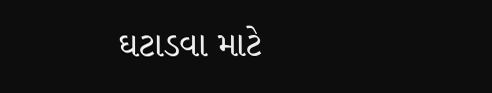ઘટાડવા માટે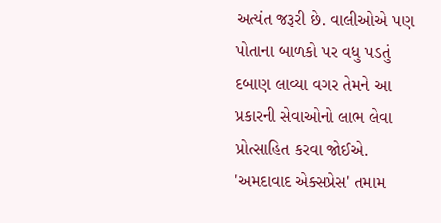અત્યંત જરૂરી છે. વાલીઓએ પણ પોતાના બાળકો પર વધુ પડતું દબાણ લાવ્યા વગર તેમને આ પ્રકારની સેવાઓનો લાભ લેવા પ્રોત્સાહિત કરવા જોઈએ. 'અમદાવાદ એક્સપ્રેસ' તમામ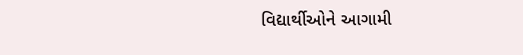વિદ્યાર્થીઓને આગામી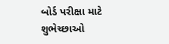બોર્ડ પરીક્ષા માટે શુભેચ્છાઓ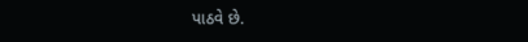પાઠવે છે.